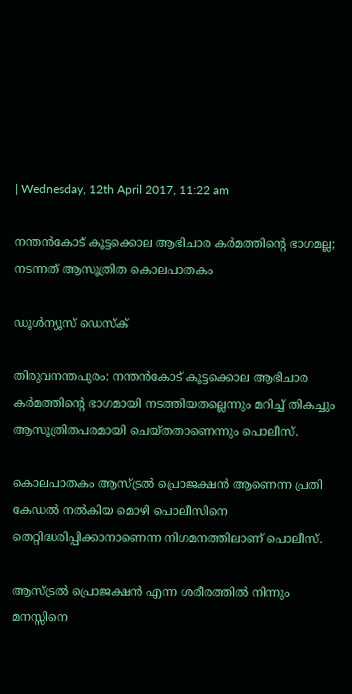| Wednesday, 12th April 2017, 11:22 am

നന്തന്‍കോട് കൂട്ടക്കൊല ആഭിചാര കര്‍മത്തിന്റെ ഭാഗമല്ല; നടന്നത് ആസൂത്രിത കൊലപാതകം

ഡൂള്‍ന്യൂസ് ഡെസ്‌ക്

തിരുവനന്തപുരം: നന്തന്‍കോട് കൂട്ടക്കൊല ആഭിചാര കര്‍മത്തിന്റെ ഭാഗമായി നടത്തിയതല്ലെന്നും മറിച്ച് തികച്ചും ആസൂത്രിതപരമായി ചെയ്തതാണെന്നും പൊലീസ്.

കൊലപാതകം ആസ്ട്രല്‍ പ്രൊജക്ഷന്‍ ആണെന്ന പ്രതി കേഡല്‍ നല്‍കിയ മൊഴി പൊലീസിനെ തെറ്റിദ്ധരിപ്പിക്കാനാണെന്ന നിഗമനത്തിലാണ് പൊലീസ്.

ആസ്ട്രല്‍ പ്രൊജക്ഷന്‍ എന്ന ശരീരത്തില്‍ നിന്നും മനസ്സിനെ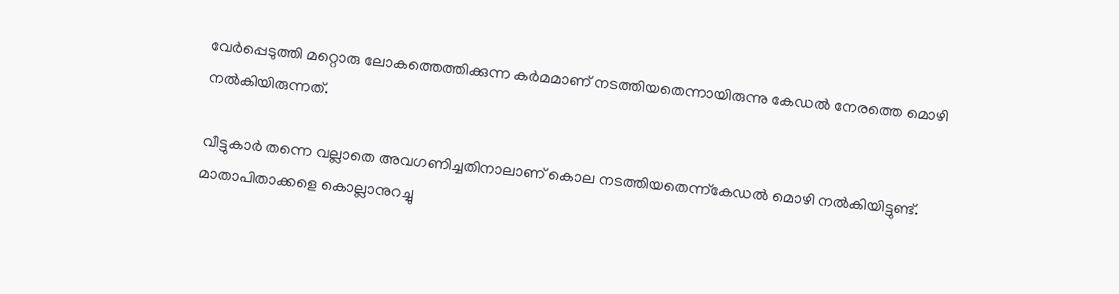വേര്‍പ്പെടുത്തി മറ്റൊരു ലോകത്തെത്തിക്കുന്ന കര്‍മമാണ് നടത്തിയതെന്നായിരുന്നു കേഡല്‍ നേരത്തെ മൊഴി നല്‍കിയിരുന്നത്.

വീട്ടുകാര്‍ തന്നെ വല്ലാതെ അവഗണിച്ചതിനാലാണ് കൊല നടത്തിയതെന്ന്‌കേഡല്‍ മൊഴി നല്‍കിയിട്ടുണ്ട്. മാതാപിതാക്കളെ കൊല്ലാനുറച്ചു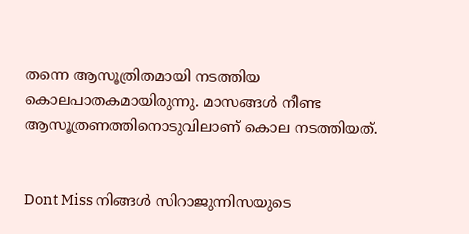തന്നെ ആസൂത്രിതമായി നടത്തിയ കൊലപാതകമായിരുന്നു. മാസങ്ങള്‍ നീണ്ട ആസൂത്രണത്തിനൊടുവിലാണ് കൊല നടത്തിയത്.


Dont Miss നിങ്ങള്‍ സിറാജുന്നിസയുടെ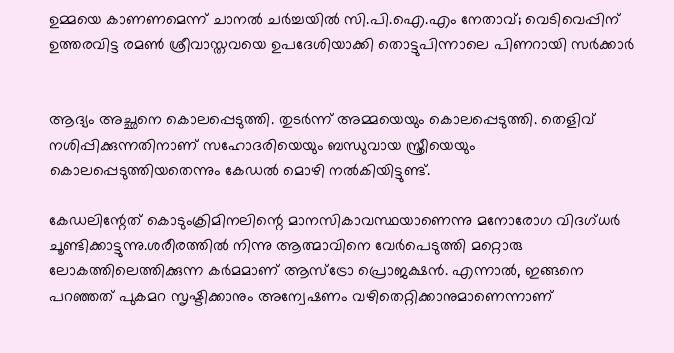ഉമ്മയെ കാണണമെന്ന് ചാനല്‍ ചര്‍ച്ചയില്‍ സി.പി.ഐ.എം നേതാവ്; വെടിവെപ്പിന് ഉത്തരവിട്ട രമണ്‍ ശ്രീവാസ്തവയെ ഉപദേശിയാക്കി തൊട്ടുപിന്നാലെ പിണറായി സര്‍ക്കാര്‍


ആദ്യം അച്ഛനെ കൊലപ്പെടുത്തി. തുടര്‍ന്ന് അമ്മയെയും കൊലപ്പെടുത്തി. തെളിവ് നശിപ്പിക്കുന്നതിനാണ് സഹോദരിയെയും ബന്ധുവായ സ്ത്രീയെയും കൊലപ്പെടുത്തിയതെന്നും കേഡല്‍ മൊഴി നല്‍കിയിട്ടുണ്ട്.

കേഡലിന്റേത് കൊടുംക്രിമിനലിന്റെ മാനസികാവസ്ഥയാണെന്നു മനോരോഗ വിദഗ്ധര്‍ ചൂണ്ടിക്കാട്ടുന്നു.ശരീരത്തില്‍ നിന്നു ആത്മാവിനെ വേര്‍പെടുത്തി മറ്റൊരു ലോകത്തിലെത്തിക്കുന്ന കര്‍മമാണ് ആസ്ട്രോ പ്രൊജക്ഷന്‍. എന്നാല്‍, ഇങ്ങനെ പറഞ്ഞത് പുകമറ സൃഷ്ടിക്കാനും അന്വേഷണം വഴിതെറ്റിക്കാനുമാണെന്നാണ്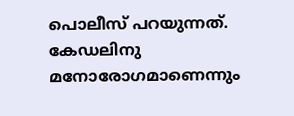പൊലീസ് പറയുന്നത്. കേഡലിനു മനോരോഗമാണെന്നും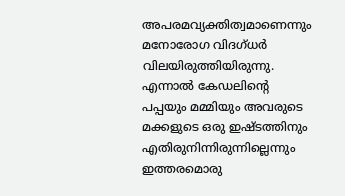അപരമവ്യക്തിത്വമാണെന്നും മനോരോഗ വിദഗ്ധര്‍ വിലയിരുത്തിയിരുന്നു.
എന്നാല്‍ കേഡലിന്റെ പപ്പയും മമ്മിയും അവരുടെ മക്കളുടെ ഒരു ഇഷ്ടത്തിനും എതിരുനിന്നിരുന്നില്ലെന്നും ഇത്തരമൊരു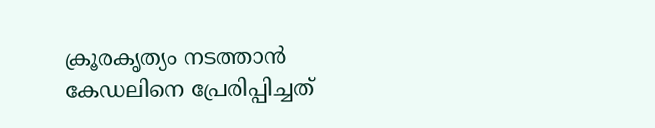ക്രൂരകൃത്യം നടത്താന്‍ കേഡലിനെ പ്രേരിപ്പിച്ചത്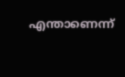എന്താണെന്ന്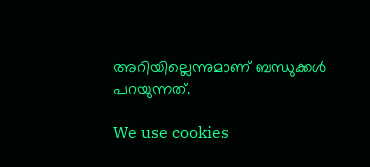അറിയില്ലെന്നുമാണ് ബന്ധുക്കള്‍ പറയുന്നത്.

We use cookies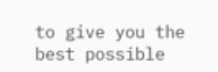to give you the best possible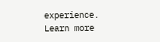experience. Learn more